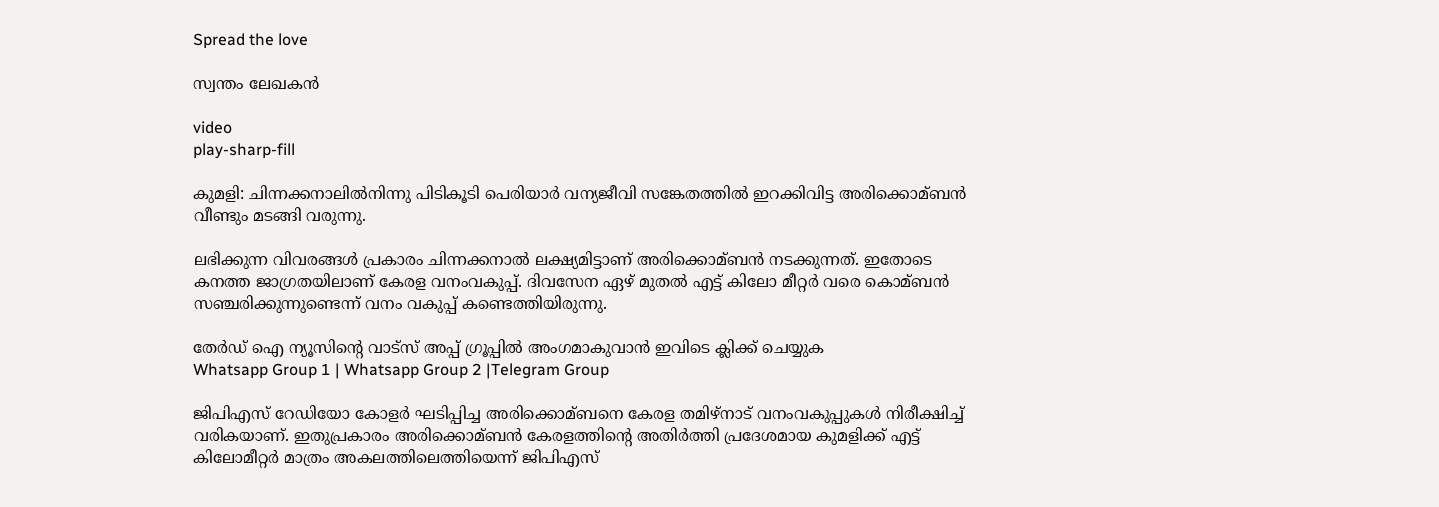Spread the love

സ്വന്തം ലേഖകൻ

video
play-sharp-fill

കുമളി: ചിന്നക്കനാലില്‍നിന്നു പിടികൂടി പെരിയാര്‍ വന്യജീവി സങ്കേതത്തില്‍ ഇറക്കിവിട്ട അരിക്കൊമ്ബൻ വീണ്ടും മടങ്ങി വരുന്നു.

ലഭിക്കുന്ന വിവരങ്ങള്‍ പ്രകാരം ചിന്നക്കനാല്‍ ലക്ഷ്യമിട്ടാണ് അരിക്കൊമ്ബൻ നടക്കുന്നത്. ഇതോടെ കനത്ത ജാഗ്രതയിലാണ് കേരള വനംവകുപ്പ്. ദിവസേന ഏഴ് മുതല്‍ എട്ട് കിലോ മീറ്റര്‍ വരെ കൊമ്ബൻ സഞ്ചരിക്കുന്നുണ്ടെന്ന് വനം വകുപ്പ് കണ്ടെത്തിയിരുന്നു.

തേർഡ് ഐ ന്യൂസിന്റെ വാട്സ് അപ്പ് ഗ്രൂപ്പിൽ അംഗമാകുവാൻ ഇവിടെ ക്ലിക്ക് ചെയ്യുക
Whatsapp Group 1 | Whatsapp Group 2 |Telegram Group

ജിപിഎസ് റേഡിയോ കോളര്‍ ഘടിപ്പിച്ച അരിക്കൊമ്ബനെ കേരള തമിഴ്‌നാട് വനംവകുപ്പുകള്‍ നിരീക്ഷിച്ച്‌ വരികയാണ്. ഇതുപ്രകാരം അരിക്കൊമ്ബന്‍ കേരളത്തിന്റെ അതിര്‍ത്തി പ്രദേശമായ കുമളിക്ക് എട്ട് കിലോമീറ്റര്‍ മാത്രം അകലത്തിലെത്തിയെന്ന് ജിപിഎസ്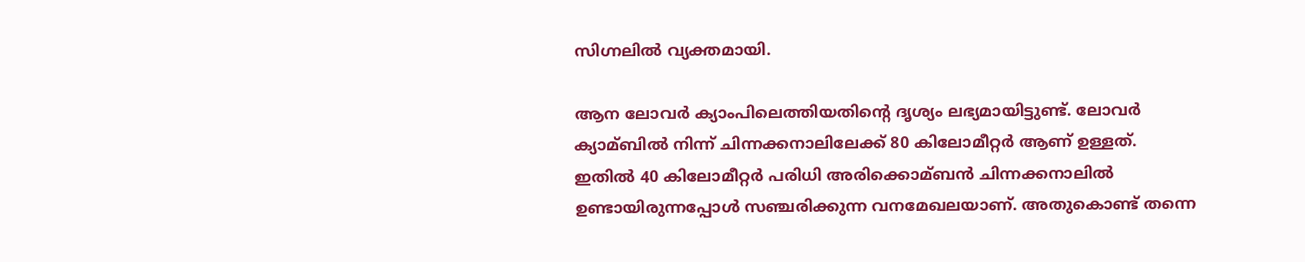സിഗ്നലില്‍ വ്യക്തമായി.

ആന ലോവര്‍ ക്യാംപിലെത്തിയതിന്റെ ദൃശ്യം ലഭ്യമായിട്ടുണ്ട്. ലോവര്‍ ക്യാമ്ബില്‍ നിന്ന് ചിന്നക്കനാലിലേക്ക് 80 കിലോമീറ്റര്‍ ആണ് ഉള്ളത്. ഇതില്‍ 40 കിലോമീറ്റര്‍ പരിധി അരിക്കൊമ്ബന്‍ ചിന്നക്കനാലില്‍ ഉണ്ടായിരുന്നപ്പോള്‍ സഞ്ചരിക്കുന്ന വനമേഖലയാണ്. അതുകൊണ്ട് തന്നെ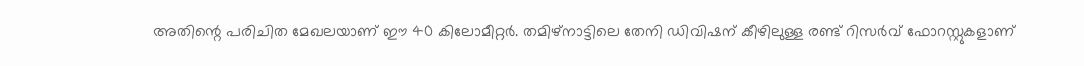അതിന്റെ പരിചിത മേഖലയാണ് ഈ 40 കിലോമീറ്റര്‍. തമിഴ്‌നാട്ടിലെ തേനി ഡിവിഷന് കീഴിലുള്ള രണ്ട് റിസര്‍വ് ഫോറസ്റ്റുകളാണ്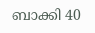ബാക്കി 40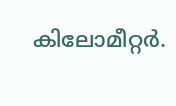കിലോമീറ്റര്‍.